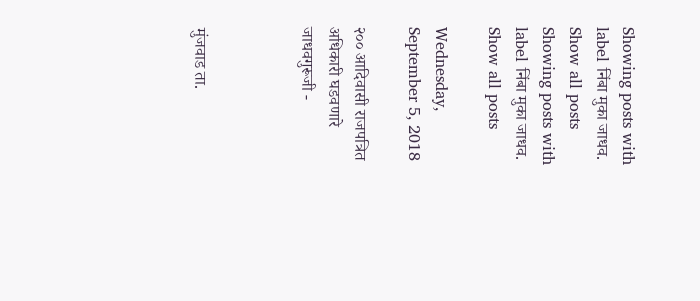Showing posts with label निंबा मुका जाधव. Show all posts
Showing posts with label निंबा मुका जाधव. Show all posts

Wednesday, September 5, 2018

२०० आदिवासी राजपत्रित अधिकारी घडवणारे जाधवगुरूजी -



मुंजवाड ता.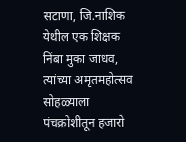सटाणा, जि.नाशिक येथील एक शिक्षक निंबा मुका जाधव,
त्यांच्या अमृतमहोत्सव सोहळ्याला पंचक्रोशीतून हजारो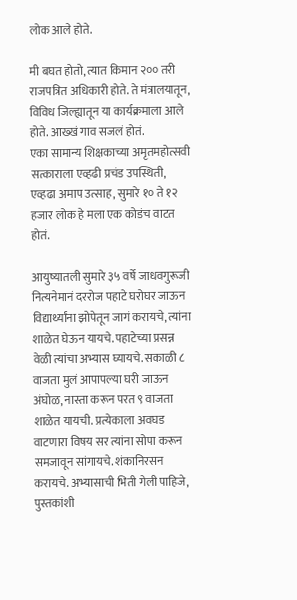लोक आले होते.

मी बघत होतो, त्यात किमान २०० तरी राजपत्रित अधिकारी होते. ते मंत्रालयातून, विविध जिल्ह्यातून या कार्यक्रमाला आले होते. आख्खं गाव सजलं होतं.
एका सामान्य शिक्षकाच्या अमृतमहोत्सवी सत्काराला एव्हढी प्रचंड उपस्थिती, एव्हढा अमाप उत्साह, सुमारे १० ते १२ हजार लोक हे मला एक कोडंच वाटत होतं.

आयुष्यातली सुमारे ३५ वर्षे जाधवगुरूजी नित्यनेमानं दररोज पहाटे घरोघर जाऊन विद्यार्थ्यांना झोपेतून जागं करायचे, त्यांना शाळेत घेऊन यायचे. पहाटेच्या प्रसन्न वेळी त्यांचा अभ्यास घ्यायचे. सकाळी ८ वाजता मुलं आपापल्या घरी जाऊन अंघोळ, नास्ता करून परत ९ वाजता शाळेत यायची. प्रत्येकाला अवघड वाटणारा विषय सर त्यांना सोपा करून समजावून सांगायचे. शंकानिरसन करायचे. अभ्यासाची भिती गेली पाहिजे, पुस्तकांशी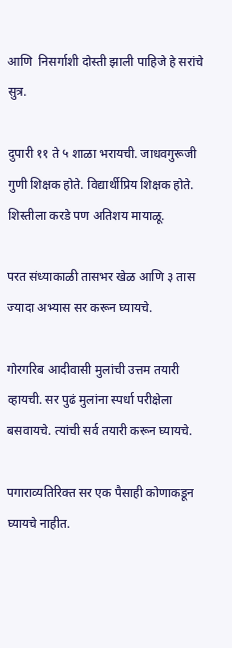आणि  निसर्गाशी दोस्ती झाली पाहिजे हे सरांचे सुत्र.

दुपारी ११ ते ५ शाळा भरायची. जाधवगुरूजी गुणी शिक्षक होते. विद्यार्थीप्रिय शिक्षक होते. शिस्तीला करडे पण अतिशय मायाळू.

परत संध्याकाळी तासभर खेळ आणि ३ तास ज्यादा अभ्यास सर करून घ्यायचे.

गोरगरिब आदीवासी मुलांची उत्तम तयारी व्हायची. सर पुढं मुलांना स्पर्धा परीक्षेला बसवायचे. त्यांची सर्व तयारी करून घ्यायचे.

पगाराव्यतिरिक्त सर एक पैसाही कोणाकडून घ्यायचे नाहीत.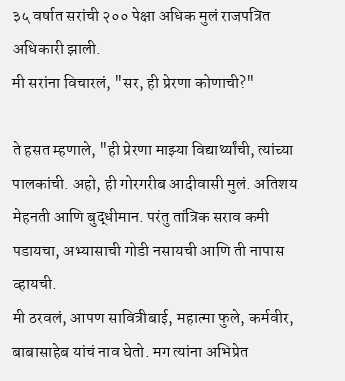३५ वर्षात सरांची २०० पेक्षा अधिक मुलं राजपत्रित अधिकारी झाली.
मी सरांना विचारलं, "सर, ही प्रेरणा कोणाची?"

ते हसत म्हणाले, "ही प्रेरणा माझ्या विद्यार्थ्यांची, त्यांच्या पालकांची. अहो, ही गोरगरीब आदीवासी मुलं. अतिशय मेहनती आणि बुद्धीमान. परंतु तांत्रिक सराव कमी पडायचा, अभ्यासाची गोडी नसायची आणि ती नापास व्हायची.
मी ठरवलं, आपण सावित्रीबाई, महात्मा फुले, कर्मवीर, बाबासाहेब यांचं नाव घेतो. मग त्यांना अभिप्रेत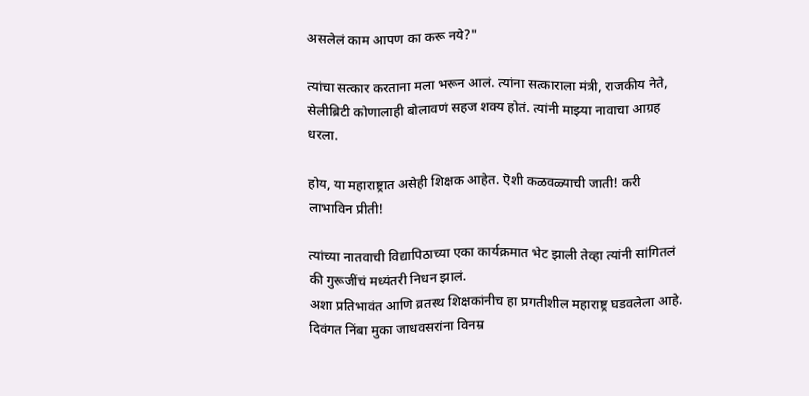असलेलं काम आपण का करू नये?"

त्यांचा सत्कार करताना मला भरून आलं. त्यांना सत्काराला मंत्री, राजकीय नेते, सेलीब्रिटी कोणालाही बोलावणं सहज शक्य होतं. त्यांनी माझ्या नावाचा आग्रह धरला.

होय, या महाराष्ट्रात असेही शिक्षक आहेत. ऎशी कळवळ्याची जाती! करी लाभाविन प्रीती!

त्यांच्या नातवाची विद्यापिठाच्या एका कार्यक्रमात भेट झाली तेव्हा त्यांनी सांगितलं की गुरूजींचं मध्यंतरी निधन झालं.
अशा प्रतिभावंत आणि व्रतस्थ शिक्षकांनीच हा प्रगतीशील महाराष्ट्र घडवलेला आहे.
दिवंगत निंबा मुका जाधवसरांना विनम्र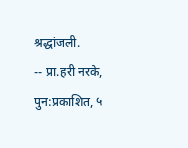श्रद्धांजली.
-- प्रा.हरी नरके, पुन:प्रकाशित, ५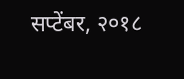सप्टेंबर, २०१८